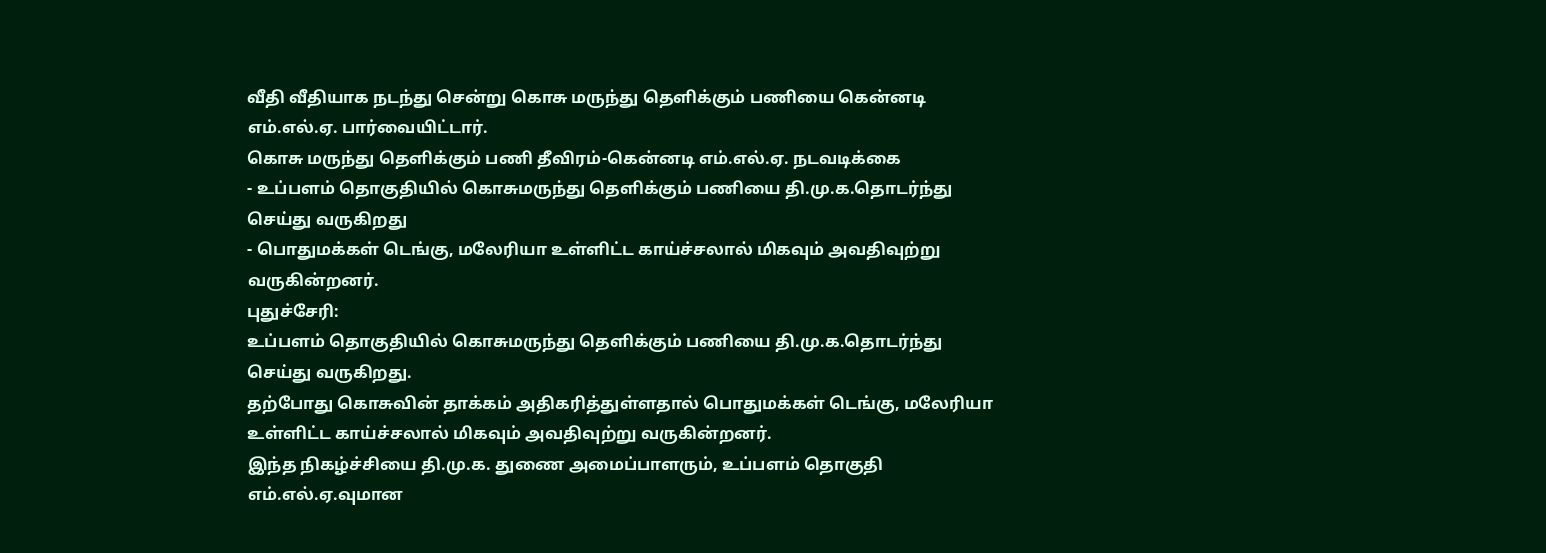வீதி வீதியாக நடந்து சென்று கொசு மருந்து தெளிக்கும் பணியை கென்னடி எம்.எல்.ஏ. பார்வையிட்டார்.
கொசு மருந்து தெளிக்கும் பணி தீவிரம்-கென்னடி எம்.எல்.ஏ. நடவடிக்கை
- உப்பளம் தொகுதியில் கொசுமருந்து தௌிக்கும் பணியை தி.மு.க.தொடர்ந்து செய்து வருகிறது
- பொதுமக்கள் டெங்கு, மலேரியா உள்ளிட்ட காய்ச்சலால் மிகவும் அவதிவுற்று வருகின்றனர்.
புதுச்சேரி:
உப்பளம் தொகுதியில் கொசுமருந்து தௌிக்கும் பணியை தி.மு.க.தொடர்ந்து செய்து வருகிறது.
தற்போது கொசுவின் தாக்கம் அதிகரித்துள்ளதால் பொதுமக்கள் டெங்கு, மலேரியா உள்ளிட்ட காய்ச்சலால் மிகவும் அவதிவுற்று வருகின்றனர்.
இந்த நிகழ்ச்சியை தி.மு.க. துணை அமைப்பாளரும், உப்பளம் தொகுதி எம்.எல்.ஏ.வுமான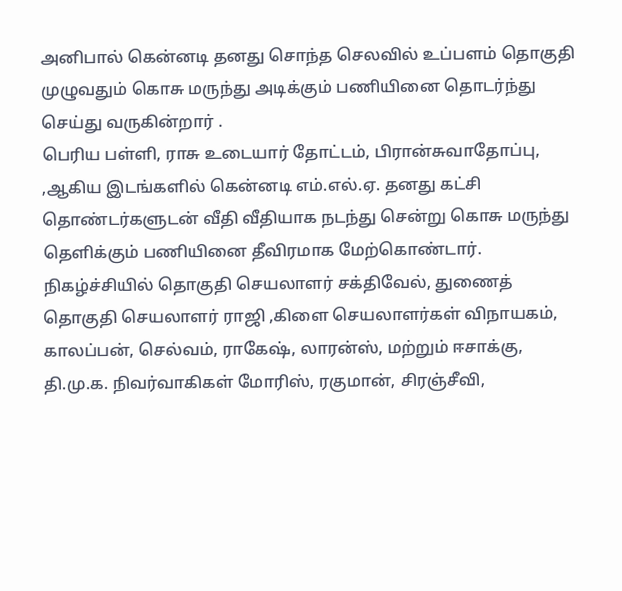அனிபால் கென்னடி தனது சொந்த செலவில் உப்பளம் தொகுதி முழுவதும் கொசு மருந்து அடிக்கும் பணியினை தொடர்ந்து செய்து வருகின்றார் .
பெரிய பள்ளி, ராசு உடையார் தோட்டம், பிரான்சுவாதோப்பு, ,ஆகிய இடங்களில் கென்னடி எம்.எல்.ஏ. தனது கட்சி தொண்டர்களுடன் வீதி வீதியாக நடந்து சென்று கொசு மருந்து தெளிக்கும் பணியினை தீவிரமாக மேற்கொண்டார்.
நிகழ்ச்சியில் தொகுதி செயலாளர் சக்திவேல், துணைத் தொகுதி செயலாளர் ராஜி ,கிளை செயலாளர்கள் விநாயகம், காலப்பன், செல்வம், ராகேஷ், லாரன்ஸ், மற்றும் ஈசாக்கு, தி.மு.க. நிவர்வாகிகள் மோரிஸ், ரகுமான், சிரஞ்சீவி,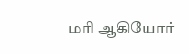மரி ஆகியோர்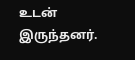உடன் இருந்தனர்.